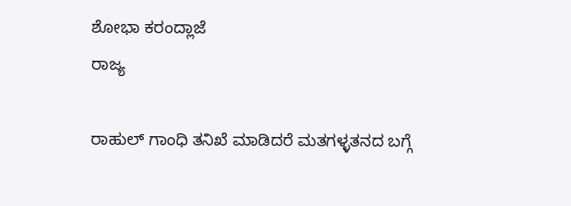ಶೋಭಾ ಕರಂದ್ಲಾಜೆ
ರಾಜ್ಯ

ರಾಹುಲ್‌ ಗಾಂಧಿ ತನಿಖೆ ಮಾಡಿದರೆ ಮತಗಳ್ಳತನದ ಬಗ್ಗೆ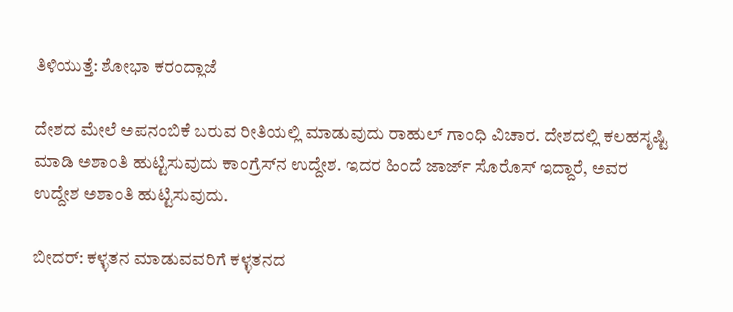ತಿಳಿಯುತ್ತೆ: ಶೋಭಾ ಕರಂದ್ಲಾಜೆ

ದೇಶದ ಮೇಲೆ ಅಪನಂಬಿಕೆ ಬರುವ ರೀತಿಯಲ್ಲಿ ಮಾಡುವುದು ರಾಹುಲ್ ಗಾಂಧಿ ವಿಚಾರ. ದೇಶದಲ್ಲಿ ಕಲಹಸೃಷ್ಟಿ ಮಾಡಿ ಅಶಾಂತಿ ಹುಟ್ಟಿಸುವುದು ಕಾಂಗ್ರೆಸ್‌ನ ಉದ್ದೇಶ. ಇದರ ಹಿಂದೆ ಜಾರ್ಜ್ ಸೊರೊಸ್ ಇದ್ದಾರೆ, ಅವರ ಉದ್ದೇಶ ಅಶಾಂತಿ ಹುಟ್ಟಿಸುವುದು.

ಬೀದರ್: ಕಳ್ಳತನ ಮಾಡುವವರಿಗೆ ಕಳ್ಳತನದ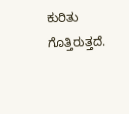ಕುರಿತು ಗೊತ್ತಿರುತ್ತದೆ.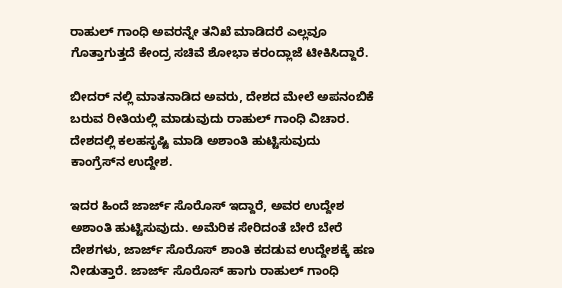ರಾಹುಲ್ ಗಾಂಧಿ ಅವರನ್ನೇ ತನಿಖೆ ಮಾಡಿದರೆ ಎಲ್ಲವೂ ಗೊತ್ತಾಗುತ್ತದೆ ಕೇಂದ್ರ ಸಚಿವೆ ಶೋಭಾ ಕರಂದ್ಲಾಜೆ ಟೀಕಿಸಿದ್ದಾರೆ.

ಬೀದರ್‌ ನಲ್ಲಿ ಮಾತನಾಡಿದ ಅವರು, ದೇಶದ ಮೇಲೆ ಅಪನಂಬಿಕೆ ಬರುವ ರೀತಿಯಲ್ಲಿ ಮಾಡುವುದು ರಾಹುಲ್ ಗಾಂಧಿ ವಿಚಾರ. ದೇಶದಲ್ಲಿ ಕಲಹಸೃಷ್ಟಿ ಮಾಡಿ ಅಶಾಂತಿ ಹುಟ್ಟಿಸುವುದು ಕಾಂಗ್ರೆಸ್‌ನ ಉದ್ದೇಶ.

ಇದರ ಹಿಂದೆ ಜಾರ್ಜ್ ಸೊರೊಸ್ ಇದ್ದಾರೆ, ಅವರ ಉದ್ದೇಶ ಅಶಾಂತಿ ಹುಟ್ಟಿಸುವುದು. ಅಮೆರಿಕ ಸೇರಿದಂತೆ ಬೇರೆ ಬೇರೆ ದೇಶಗಳು, ಜಾರ್ಜ್ ಸೊರೊಸ್ ಶಾಂತಿ ಕದಡುವ ಉದ್ದೇಶಕ್ಕೆ ಹಣ ನೀಡುತ್ತಾರೆ. ಜಾರ್ಜ್ ಸೊರೊಸ್ ಹಾಗು ರಾಹುಲ್ ಗಾಂಧಿ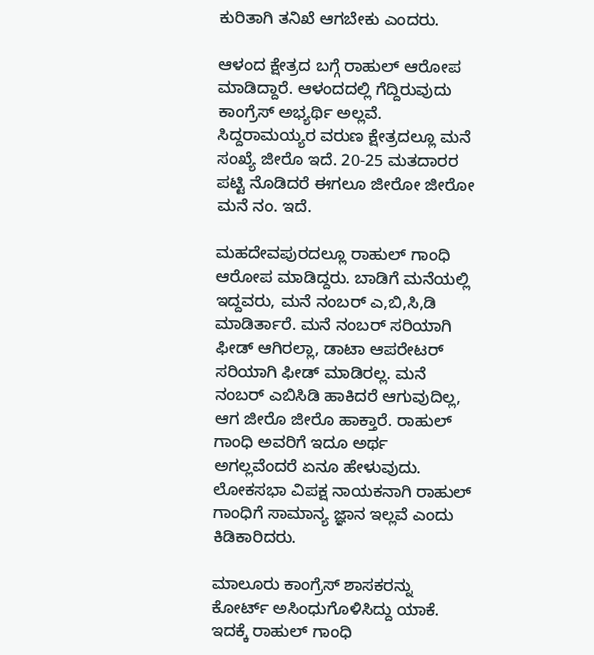ಕುರಿತಾಗಿ ತನಿಖೆ ಆಗಬೇಕು ಎಂದರು.

ಆಳಂದ ಕ್ಷೇತ್ರದ ಬಗ್ಗೆ ರಾಹುಲ್‌ ಆರೋಪ ಮಾಡಿದ್ದಾರೆ. ಆಳಂದದಲ್ಲಿ ಗೆದ್ದಿರುವುದು ಕಾಂಗ್ರೆಸ್ ಅಭ್ಯರ್ಥಿ ಅಲ್ಲವೆ. ಸಿದ್ದರಾಮಯ್ಯ‌ರ ವರುಣ ಕ್ಷೇತ್ರದಲ್ಲೂ ಮನೆ ಸಂಖ್ಯೆ ಜೀರೊ ಇದೆ. 20-25 ಮತದಾರರ ಪಟ್ಟಿ ನೊಡಿದರೆ ಈಗಲೂ ಜೀರೋ ಜೀರೋ ಮನೆ ನಂ. ಇದೆ.

ಮಹದೇವಪುರದಲ್ಲೂ ರಾಹುಲ್ ಗಾಂಧಿ ಆರೋಪ ಮಾಡಿದ್ದರು. ಬಾಡಿಗೆ ಮನೆಯಲ್ಲಿ ಇದ್ದವರು, ಮನೆ ನಂಬರ್ ಎ,ಬಿ,ಸಿ,ಡಿ ಮಾಡಿರ್ತಾರೆ. ಮನೆ ನಂಬರ್ ಸರಿಯಾಗಿ ಫೀಡ್ ಆಗಿರಲ್ಲಾ, ಡಾಟಾ ಆಪರೇಟರ್ ಸರಿಯಾಗಿ ಫೀಡ್ ಮಾಡಿರಲ್ಲ. ಮನೆ ನಂಬರ್ ಎಬಿಸಿಡಿ ಹಾಕಿದರೆ ಆಗುವುದಿಲ್ಲ, ಆಗ ಜೀರೊ ಜೀರೊ ಹಾಕ್ತಾರೆ. ರಾಹುಲ್ ಗಾಂಧಿ ಅವರಿಗೆ ಇದೂ ಅರ್ಥ ಅಗಲ್ಲವೆಂದರೆ ಏನೂ ಹೇಳುವುದು. ಲೋಕಸಭಾ ವಿಪಕ್ಷ ನಾಯಕನಾಗಿ ರಾಹುಲ್ ಗಾಂಧಿಗೆ ಸಾಮಾನ್ಯ ಜ್ಞಾನ ಇಲ್ಲವೆ ಎಂದು ಕಿಡಿಕಾರಿದರು.

ಮಾಲೂರು ಕಾಂಗ್ರೆಸ್ ಶಾಸಕರನ್ನು ಕೋರ್ಟ್ ಅಸಿಂಧುಗೊಳಿಸಿದ್ದು ಯಾಕೆ. ಇದಕ್ಕೆ ರಾಹುಲ್ ಗಾಂಧಿ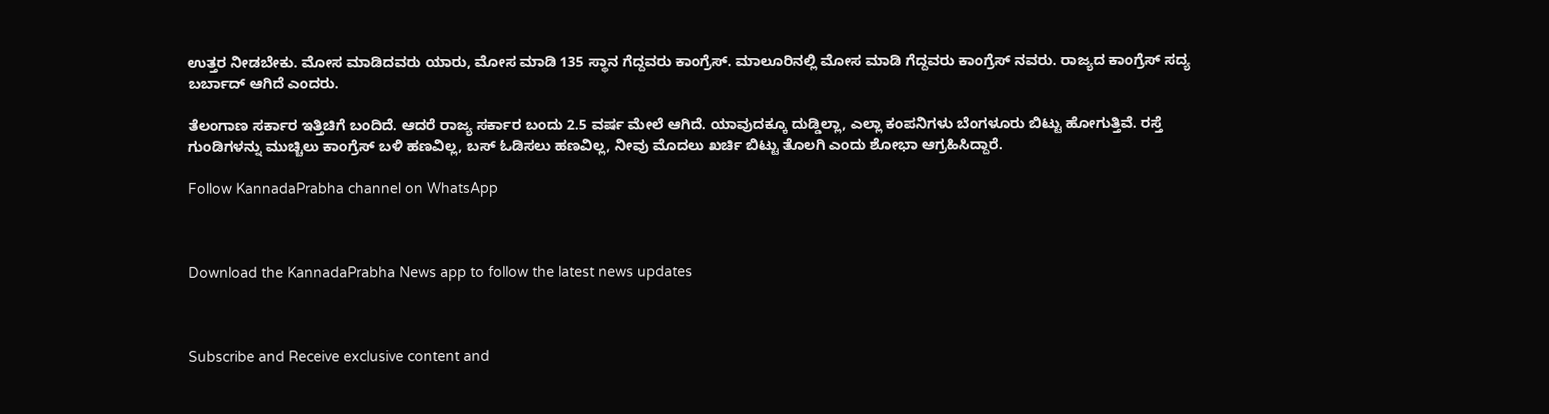ಉತ್ತರ ನೀಡಬೇಕು. ಮೋಸ ಮಾಡಿದವರು ಯಾರು, ಮೋಸ ಮಾಡಿ 135 ಸ್ಥಾನ ಗೆದ್ದವರು ಕಾಂಗ್ರೆಸ್. ಮಾಲೂರಿನಲ್ಲಿ ಮೋಸ ಮಾಡಿ ಗೆದ್ದವರು ಕಾಂಗ್ರೆಸ್ ನವರು. ರಾಜ್ಯದ ಕಾಂಗ್ರೆಸ್ ಸದ್ಯ ಬರ್ಬಾದ್ ಆಗಿದೆ ಎಂದರು.

ತೆಲಂಗಾಣ ಸರ್ಕಾರ ಇತ್ತಿಚಿಗೆ ಬಂದಿದೆ. ಆದರೆ ರಾಜ್ಯ ಸರ್ಕಾರ ಬಂದು 2.5 ವರ್ಷ ಮೇಲೆ ಆಗಿದೆ. ಯಾವುದಕ್ಕೂ ದುಡ್ಡಿಲ್ಲಾ, ಎಲ್ಲಾ ಕಂಪನಿಗಳು ಬೆಂಗಳೂರು ಬಿಟ್ಟು ಹೋಗುತ್ತಿವೆ‌. ರಸ್ತೆ ಗುಂಡಿಗಳನ್ನು ಮುಚ್ಚಿಲು ಕಾಂಗ್ರೆಸ್ ಬಳಿ ಹಣವಿಲ್ಲ‌, ಬಸ್ ಓಡಿಸಲು ಹಣವಿಲ್ಲ, ನೀವು ಮೊದಲು ಖರ್ಚಿ ಬಿಟ್ಟು ತೊಲಗಿ ಎಂದು ಶೋಭಾ ಆಗ್ರಹಿಸಿದ್ದಾರೆ.

Follow KannadaPrabha channel on WhatsApp



Download the KannadaPrabha News app to follow the latest news updates



Subscribe and Receive exclusive content and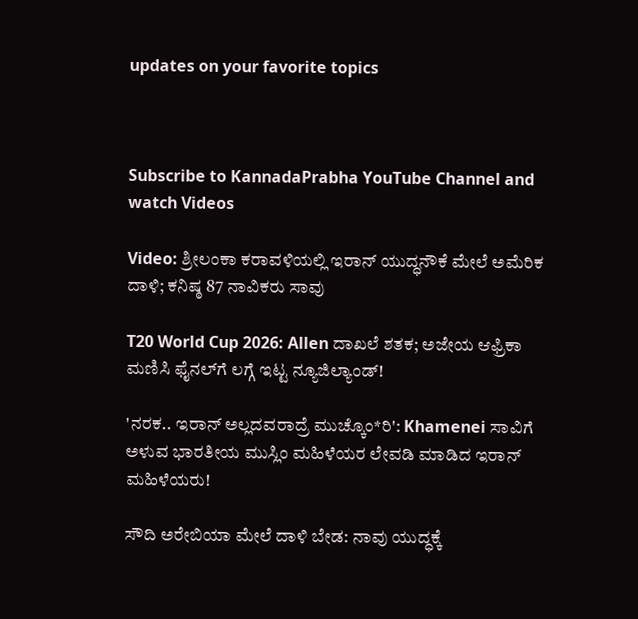updates on your favorite topics



Subscribe to KannadaPrabha YouTube Channel and watch Videos

Video: ಶ್ರೀಲಂಕಾ ಕರಾವಳಿಯಲ್ಲಿ ಇರಾನ್ ಯುದ್ಧನೌಕೆ ಮೇಲೆ ಅಮೆರಿಕ ದಾಳಿ; ಕನಿಷ್ಠ 87 ನಾವಿಕರು ಸಾವು

T20 World Cup 2026: Allen ದಾಖಲೆ ಶತಕ; ಅಜೇಯ ಆಫ್ರಿಕಾ ಮಣಿಸಿ ಫೈನಲ್‌ಗೆ ಲಗ್ಗೆ ಇಟ್ಟ ನ್ಯೂಜಿಲ್ಯಾಂಡ್!

'ನರಕ.. ಇರಾನ್ ಅಲ್ಲದವರಾದ್ರೆ ಮುಚ್ಕೊಂ*ರಿ': Khamenei ಸಾವಿಗೆ ಅಳುವ ಭಾರತೀಯ ಮುಸ್ಲಿಂ ಮಹಿಳೆಯರ ಲೇವಡಿ ಮಾಡಿದ ಇರಾನ್ ಮಹಿಳೆಯರು!

ಸೌದಿ ಅರೇಬಿಯಾ ಮೇಲೆ ದಾಳಿ ಬೇಡ: ನಾವು ಯುದ್ಧಕ್ಕೆ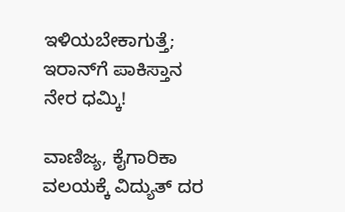ಇಳಿಯಬೇಕಾಗುತ್ತೆ; ಇರಾನ್‌ಗೆ ಪಾಕಿಸ್ತಾನ ನೇರ ಧಮ್ಕಿ!

ವಾಣಿಜ್ಯ, ಕೈಗಾರಿಕಾ ವಲಯಕ್ಕೆ ವಿದ್ಯುತ್ ದರ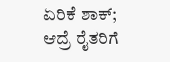ಏರಿಕೆ ಶಾಕ್; ಆದ್ರೆ ರೈತರಿಗೆ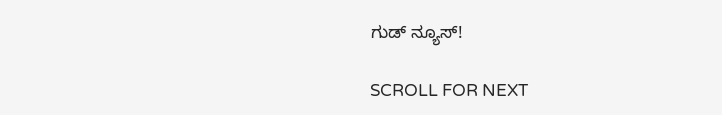ಗುಡ್ ನ್ಯೂಸ್!

SCROLL FOR NEXT